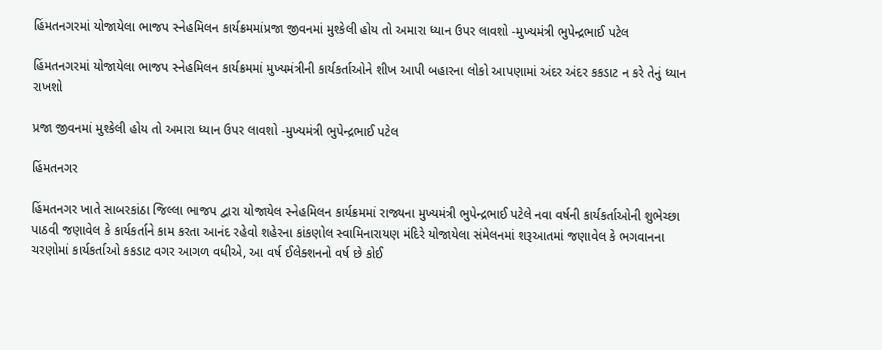હિંમતનગરમાં યોજાયેલા ભાજપ સ્નેહમિલન કાર્યક્રમમાંપ્રજા જીવનમાં મુશ્કેલી હોય તો અમારા ધ્યાન ઉપર લાવશો -મુખ્યમંત્રી ભુપેન્દ્રભાઈ પટેલ

હિંમતનગરમાં યોજાયેલા ભાજપ સ્નેહમિલન કાર્યક્રમમાં મુખ્યમંત્રીની કાર્યકર્તાઓને શીખ આપી બહારના લોકો આપણામાં અંદર અંદર કકડાટ ન કરે તેનું ધ્યાન રાખશો

પ્રજા જીવનમાં મુશ્કેલી હોય તો અમારા ધ્યાન ઉપર લાવશો -મુખ્યમંત્રી ભુપેન્દ્રભાઈ પટેલ

હિંમતનગર

હિંમતનગર ખાતે સાબરકાંઠા જિલ્લા ભાજપ દ્વારા યોજાયેલ સ્નેહમિલન કાર્યક્રમમાં રાજ્યના મુખ્યમંત્રી ભુપેન્દ્રભાઈ પટેલે નવા વર્ષની કાર્યકર્તાઓની શુભેચ્છા પાઠવી જણાવેલ કે કાર્યકર્તાને કામ કરતા આનંદ રહેવો શહેરના કાંકણોલ સ્વામિનારાયણ મંદિરે યોજાયેલા સંમેલનમાં શરૂઆતમાં જણાવેલ કે ભગવાનના ચરણોમાં કાર્યકર્તાઓ કકડાટ વગર આગળ વધીએ, આ વર્ષ ઈલેક્શનનો વર્ષ છે કોઈ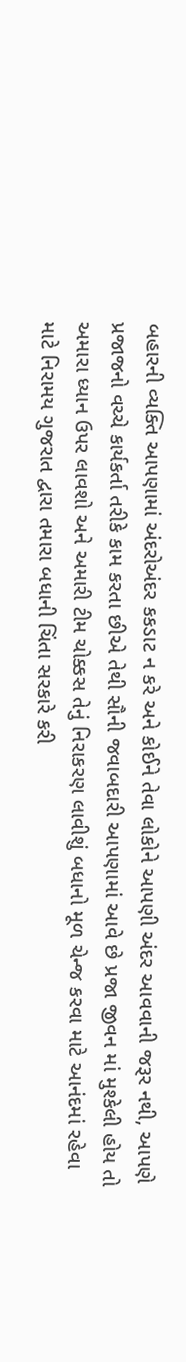બહારની વ્યક્તિ આપણામાં અંદરોઅંદર કકડાટ ન કરે અને કોઈને તેવા લોકોને આપણી અંદર આવવાની જરૂર નથી, આપણે પ્રજાજનો વચ્ચે કાર્યકર્તા તરીકે કામ કરતા છીએ તેથી સૌની જવાબદારી આપણામાં આવે છે પ્રજા જીવન માં મુશ્કેલી હોય તો અમારા ધ્યાન ઉપર લાવશો અને અમારી ટીમ ચોક્કસ તેનું નિરાકરણ લાવીશું બધાનો મૂળ ચેન્જ કરવા માટે આનંદમાં રહેવા માટે નિરામય ગુજરાત દ્વારા તમારા બધાની ચિંતા સરકારે કરી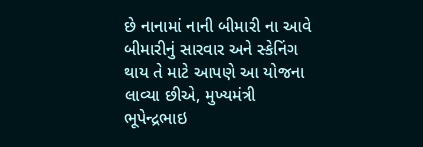છે નાનામાં નાની બીમારી ના આવે બીમારીનું સારવાર અને સ્કેનિંગ થાય તે માટે આપણે આ યોજના લાવ્યા છીએ, મુખ્યમંત્રી ભૂપેન્દ્રભાઇ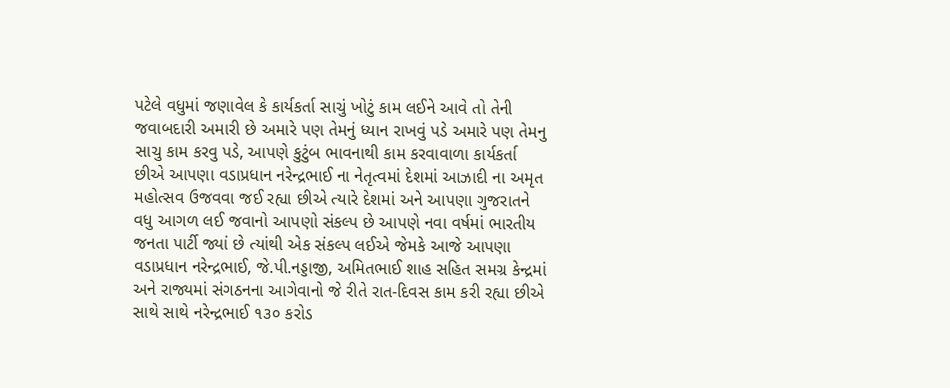પટેલે વધુમાં જણાવેલ કે કાર્યકર્તા સાચું ખોટું કામ લઈને આવે તો તેની જવાબદારી અમારી છે અમારે પણ તેમનું ધ્યાન રાખવું પડે અમારે પણ તેમનુ સાચુ કામ કરવુ પડે, આપણે કુટુંબ ભાવનાથી કામ કરવાવાળા કાર્યકર્તા છીએ આપણા વડાપ્રધાન નરેન્દ્રભાઈ ના નેતૃત્વમાં દેશમાં આઝાદી ના અમૃત મહોત્સવ ઉજવવા જઈ રહ્યા છીએ ત્યારે દેશમાં અને આપણા ગુજરાતને વધુ આગળ લઈ જવાનો આપણો સંકલ્પ છે આપણે નવા વર્ષમાં ભારતીય જનતા પાર્ટી જ્યાં છે ત્યાંથી એક સંકલ્પ લઈએ જેમકે આજે આપણા વડાપ્રધાન નરેન્દ્રભાઈ, જે.પી.નડ્ડાજી, અમિતભાઈ શાહ સહિત સમગ્ર કેન્દ્રમાં અને રાજ્યમાં સંગઠનના આગેવાનો જે રીતે રાત-દિવસ કામ કરી રહ્યા છીએ સાથે સાથે નરેન્દ્રભાઈ ૧૩૦ કરોડ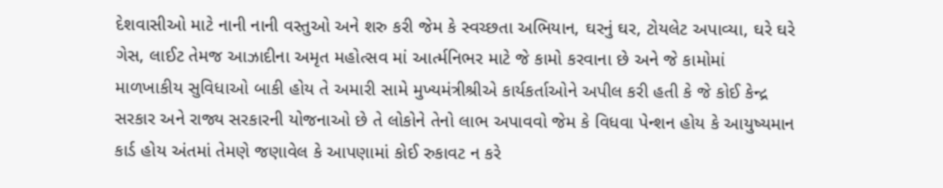દેશવાસીઓ માટે નાની નાની વસ્તુઓ અને શરુ કરી જેમ કે સ્વચ્છતા અભિયાન, ઘરનું ઘર, ટોયલેટ અપાવ્યા, ઘરે ઘરે ગેસ, લાઈટ તેમજ આઝાદીના અમૃત મહોત્સવ માં આર્ત્મનિભર માટે જે કામો કરવાના છે અને જે કામોમાં માળખાકીય સુવિધાઓ બાકી હોય તે અમારી સામે મુખ્યમંત્રીશ્રીએ કાર્યકર્તાઓને અપીલ કરી હતી કે જે કોઈ કેન્દ્ર સરકાર અને રાજ્ય સરકારની યોજનાઓ છે તે લોકોને તેનો લાભ અપાવવો જેમ કે વિધવા પેન્શન હોય કે આયુષ્યમાન કાર્ડ હોય અંતમાં તેમણે જણાવેલ કે આપણામાં કોઈ રુકાવટ ન કરે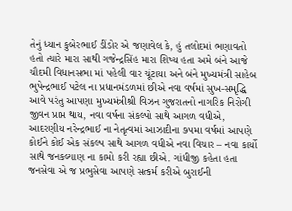તેનું ધ્યાન કુબેરભાઈ ડીંડોર એ જણાવેલ કે, હું તલોદમાં ભણાવતો હતો ત્યારે મારા સાથી ગજેન્દ્રસિંહ મારા શિષ્ય હતા અમે બંને આજે ચૌદમી વિધાનસભા માં પહેલી વાર ચૂંટાયા અને બંને મુખ્યમંત્રી સાહેબ ભુપેન્દ્રભાઈ પટેલ ના પ્રધાનમંડળમાં છીએ નવા વર્ષમાં સુખ-સમૃદ્ધિ આવે પરંતુ આપણા મુખ્યમંત્રીશ્રી વિઝન ગુજરાતનો નાગરિક નિરોગી જીવન પ્રાપ્ત થાય, નવા વર્ષના સંકલ્પો સાથે આગળ વધીએ, આદરણીય નરેન્દ્રભાઈ ના નેતૃત્વમાં આઝાદીના ૭૫મા વર્ષમાં આપણે કોઈને કોઈ એક સંકલ્પ સાથે આગળ વધીએ નવા વિચાર – નવા કાર્યો સાથે જનકલ્યાણ ના કામો કરી રહ્યા છીએ. ગાંધીજી કહેતા હતા જનસેવા એ જ પ્રભુસેવા આપણે સત્કર્મ કરીએ બુરાઈની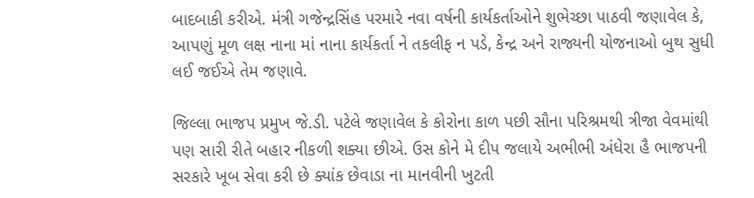બાદબાકી કરીએ. મંત્રી ગજેન્દ્રસિંહ પરમારે નવા વર્ષની કાર્યકર્તાઓને શુભેચ્છા પાઠવી જણાવેલ કે, આપણું મૂળ લક્ષ નાના માં નાના કાર્યકર્તા ને તકલીફ ન પડે, કેન્દ્ર અને રાજ્યની યોજનાઓ બુથ સુધી લઈ જઈએ તેમ જણાવે.

જિલ્લા ભાજપ પ્રમુખ જે.ડી. પટેલે જણાવેલ કે કોરોના કાળ પછી સૌના પરિશ્રમથી ત્રીજા વેવમાંથી પણ સારી રીતે બહાર નીકળી શક્યા છીએ. ઉસ કોને મે દીપ જલાયે અભીભી અંધેરા હૈ ભાજપની સરકારે ખૂબ સેવા કરી છે ક્યાંક છેવાડા ના માનવીની ખુટતી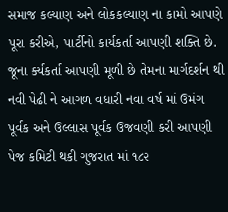સમાજ કલ્યાણ અને લોકકલ્યાણ ના કામો આપણે પૂરા કરીએ, પાર્ટીનો કાર્યકર્તા આપણી શક્તિ છે. જૂના ર્ક્યકર્તા આપણી મૂળી છે તેમના માર્ગદર્શન થી નવી પેઢી ને આગળ વધારી નવા વર્ષ માં ઉમંગ પૂર્વક અને ઉલ્લાસ પૂર્વક ઉજવણી કરી આપણી પેજ કમિટી થકી ગુજરાત માં ૧૮૨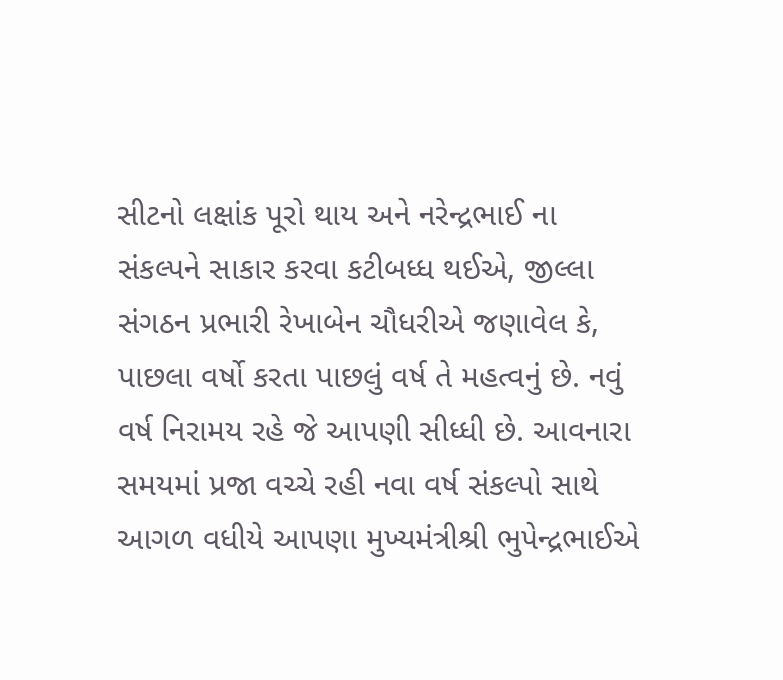સીટનો લક્ષાંક પૂરો થાય અને નરેન્દ્રભાઈ ના સંકલ્પને સાકાર કરવા કટીબધ્ધ થઈએ, જીલ્લા સંગઠન પ્રભારી રેખાબેન ચૌધરીએ જણાવેલ કે, પાછલા વર્ષો કરતા પાછલું વર્ષ તે મહત્વનું છે. નવું વર્ષ નિરામય રહે જે આપણી સીધ્ધી છે. આવનારા સમયમાં પ્રજા વચ્ચે રહી નવા વર્ષ સંકલ્પો સાથે આગળ વધીયે આપણા મુખ્યમંત્રીશ્રી ભુપેન્દ્રભાઈએ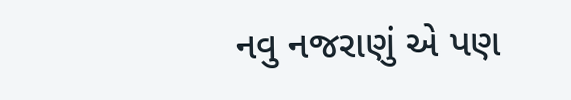નવુ નજરાણું એ પણ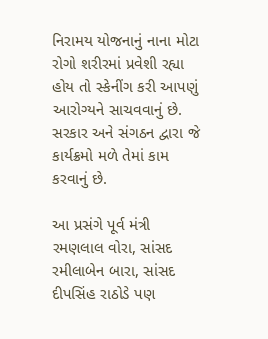નિરામય યોજનાનું નાના મોટા રોગો શરીરમાં પ્રવેશી રહ્યા હોય તો સ્કેનીંગ કરી આપણું આરોગ્યને સાચવવાનું છે. સરકાર અને સંગઠન દ્વારા જે કાર્યક્રમો મળે તેમાં કામ કરવાનું છે.

આ પ્રસંગે પૂર્વ મંત્રી રમણલાલ વોરા, સાંસદ રમીલાબેન બારા, સાંસદ દીપસિંહ રાઠોડે પણ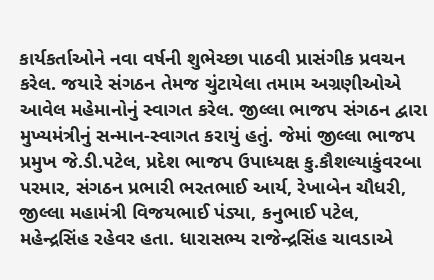કાર્યકર્તાઓને નવા વર્ષની શુભેચ્છા પાઠવી પ્રાસંગીક પ્રવચન કરેલ. જયારે સંગઠન તેમજ ચુંટાયેલા તમામ અગ્રણીઓએ આવેલ મહેમાનોનું સ્વાગત કરેલ. જીલ્લા ભાજપ સંગઠન દ્વારા મુખ્યમંત્રીનું સન્માન-સ્વાગત કરાયું હતું. જેમાં જીલ્લા ભાજપ પ્રમુખ જે.ડી.પટેલ, પ્રદેશ ભાજપ ઉપાધ્યક્ષ કુ.કૌશલ્યાકુંવરબા પરમાર, સંગઠન પ્રભારી ભરતભાઈ આર્ય, રેખાબેન ચૌધરી, જીલ્લા મહામંત્રી વિજયભાઈ પંડ્યા, કનુભાઈ પટેલ, મહેન્દ્રસિંહ રહેવર હતા. ધારાસભ્ય રાજેન્દ્રસિંહ ચાવડાએ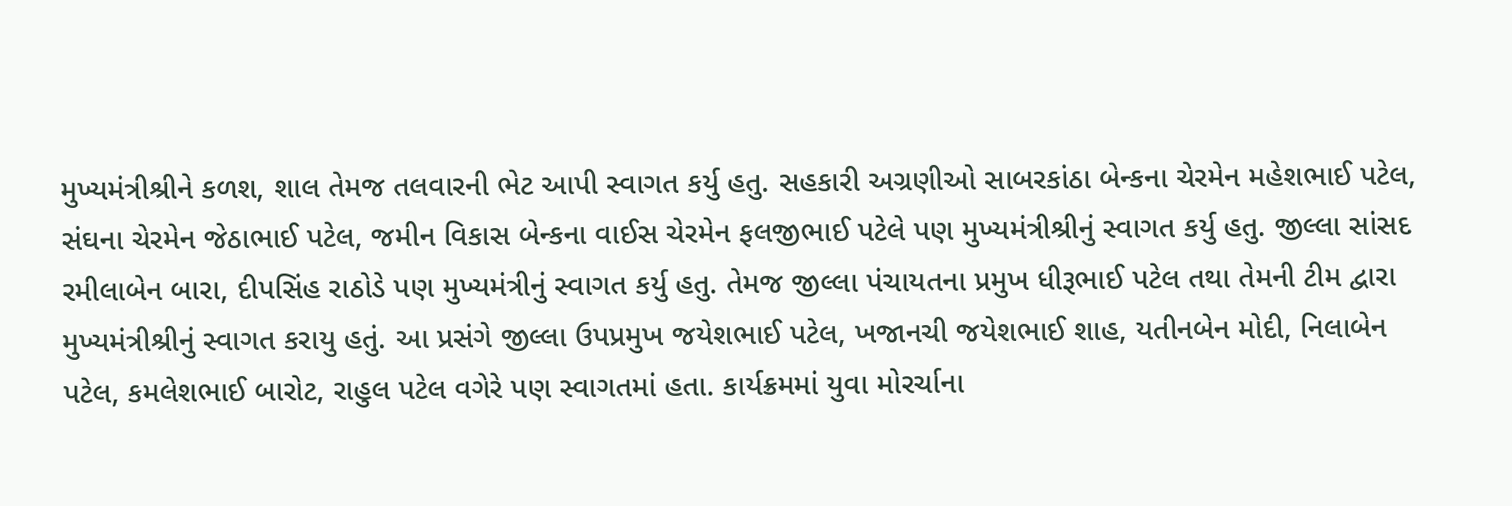મુખ્યમંત્રીશ્રીને કળશ, શાલ તેમજ તલવારની ભેટ આપી સ્વાગત કર્યુ હતુ. સહકારી અગ્રણીઓ સાબરકાંઠા બેન્કના ચેરમેન મહેશભાઈ પટેલ, સંઘના ચેરમેન જેઠાભાઈ પટેલ, જમીન વિકાસ બેન્કના વાઈસ ચેરમેન ફલજીભાઈ પટેલે પણ મુખ્યમંત્રીશ્રીનું સ્વાગત કર્યુ હતુ. જીલ્લા સાંસદ રમીલાબેન બારા, દીપસિંહ રાઠોડે પણ મુખ્યમંત્રીનું સ્વાગત કર્યુ હતુ. તેમજ જીલ્લા પંચાયતના પ્રમુખ ધીરૂભાઈ પટેલ તથા તેમની ટીમ દ્વારા મુખ્યમંત્રીશ્રીનું સ્વાગત કરાયુ હતું. આ પ્રસંગે જીલ્લા ઉપપ્રમુખ જયેશભાઈ પટેલ, ખજાનચી જયેશભાઈ શાહ, યતીનબેન મોદી, નિલાબેન પટેલ, કમલેશભાઈ બારોટ, રાહુલ પટેલ વગેરે પણ સ્વાગતમાં હતા. કાર્યક્રમમાં યુવા મોરર્ચાના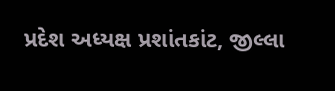પ્રદેશ અધ્યક્ષ પ્રશાંતકાંટ, જીલ્લા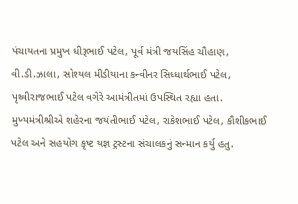પંચાયતના પ્રમુખ ધીરૂભાઈ પટેલ, પૂર્વ મંત્રી જયસિંહ ચૌહાણ, વી.ડી.ઝાલા, સોશ્યલ મીડીયાના કન્વીનર સિધ્ધાર્થભાઈ પટેલ, પૃથ્વીરાજભાઈ પટેલ વગેરે આમંત્રીતમાં ઉપસ્થિત રહ્યા હતા. મુખ્યમંત્રીશ્રીએ શહેરના જયંતીભાઈ પટેલ, રાકેશભાઈ પટેલ, કૌશીકભાઈ પટેલ અને સહયોગ કૃષ્ટ યજ્ઞ ટ્રસ્ટના સંચાલકનું સન્માન કર્યુ હતુ.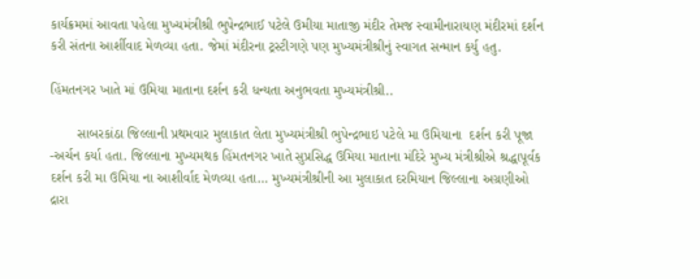કાર્યક્રમમાં આવતા પહેલા મુખ્યમંત્રીશ્રી ભુપેન્દ્રભાઈ પટેલે ઉમીયા માતાજી મંદીર તેમજ સ્વામીનારાયણ મંદીરમાં દર્શન કરી સંતના આર્શીવાદ મેળવ્યા હતા. જેમાં મંદીરના ટ્રસ્ટીગણે પણ મુખ્યમંત્રીશ્રીનું સ્વાગત સન્માન કર્યુ હતુ.

હિંમતનગર ખાતે માં ઉમિયા માતાના દર્શન કરી ધન્યતા અનુભવતા મુખ્યમંત્રીશ્રી..

       સાબરકાંઠા જિલ્લાની પ્રથમવાર મુલાકાત લેતા મુખ્યમંત્રીશ્રી ભુપેન્દ્રભાઇ પટેલે મા ઉમિયાના  દર્શન કરી પૂજા -અર્ચન કર્યા હતા. જિલ્લાના મુખ્યમથક હિંમતનગર ખાતે સુપ્રસિદ્ધ ઉમિયા માતાના મંદિરે મુખ્ય મંત્રીશ્રીએ શ્રદ્ધાપૂર્વક દર્શન કરી મા ઉમિયા ના આશીર્વાદ મેળવ્યા હતા… મુખ્યમંત્રીશ્રીની આ મુલાકાત દરમિયાન જિલ્લાના અગ્રણીઓ દ્રારા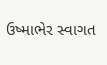ઉષ્માભેર સ્વાગત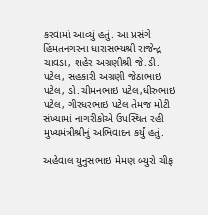કરવામાં આવ્યું હતું. આ પ્રસંગે  હિંમતનગરના ધારાસભ્યશ્રી રાજેન્દ્ર ચાવડા, શહેર અગ્રણીશ્રી જે.ડી. પટેલ, સહકારી અગ્રણી જેઠાભાઇ પટેલ, ડો.ચીમનભાઇ પટેલ,ધીરુભાઇ પટેલ, ગીરધરભાઇ પટેલ તેમજ મોટી સંખ્યામાં નાગરીકોએ ઉપસ્થિત રહી મુખ્યમંત્રીશ્રીનું અભિવાદન કર્યું હતું.

અહેવાલ યુનુસભાઇ મેમણ બ્યુરો ચીફ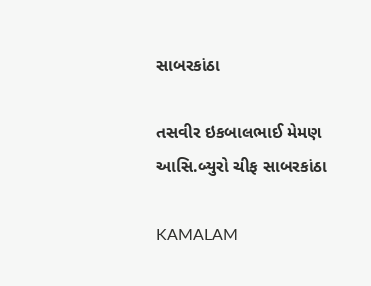સાબરકાંઠા

તસવીર ઇકબાલભાઈ મેમણ આસિ.બ્યુરો ચીફ સાબરકાંઠા

KAMALAM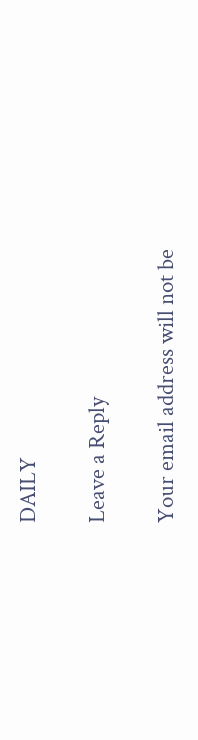DAILY

Leave a Reply

Your email address will not be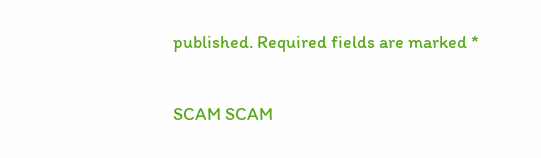published. Required fields are marked *

SCAM SCAM